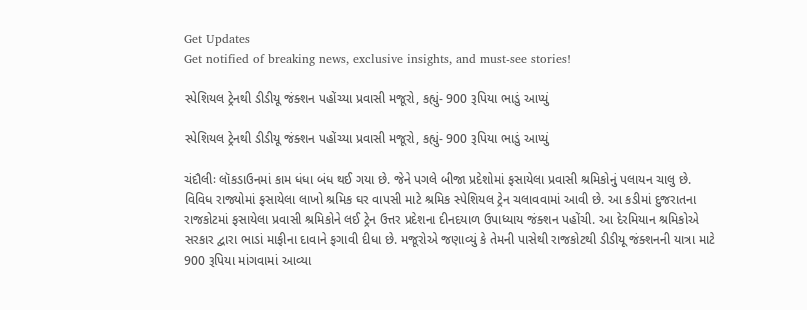Get Updates
Get notified of breaking news, exclusive insights, and must-see stories!

સ્પેશિયલ ટ્રેનથી ડીડીયૂ જંક્શન પહોંચ્યા પ્રવાસી મજૂરો, કહ્યું- 900 રૂપિયા ભાડું આપ્યું

સ્પેશિયલ ટ્રેનથી ડીડીયૂ જંક્શન પહોંચ્યા પ્રવાસી મજૂરો, કહ્યું- 900 રૂપિયા ભાડું આપ્યું

ચંદૌલીઃ લૉકડાઉનમાં કામ ધંધા બંધ થઈ ગયા છે. જેને પગલે બીજા પ્રદેશોમાં ફસાયેલા પ્રવાસી શ્રમિકોનું પલાયન ચાલુ છે. વિવિધ રાજ્યોમાં ફસાયેલા લાખો શ્રમિક ઘર વાપસી માટે શ્રમિક સ્પેશિયલ ટ્રેન ચલાવવામાં આવી છે. આ કડીમાં દુજરાતના રાજકોટમાં ફસાયેલા પ્રવાસી શ્રમિકોને લઈ ટ્રેન ઉત્તર પ્રદેશના દીનદયાળ ઉપાધ્યાય જંક્શન પહોંચી. આ દેરમિયાન શ્રમિકોએ સરકાર દ્વારા ભાડાં માફીના દાવાને ફગાવી દીધા છે. મજૂરોએ જણાવ્યું કે તેમની પાસેથી રાજકોટથી ડીડીયૂ જંક્શનની યાત્રા માટે 900 રૂપિયા માંગવામાં આવ્યા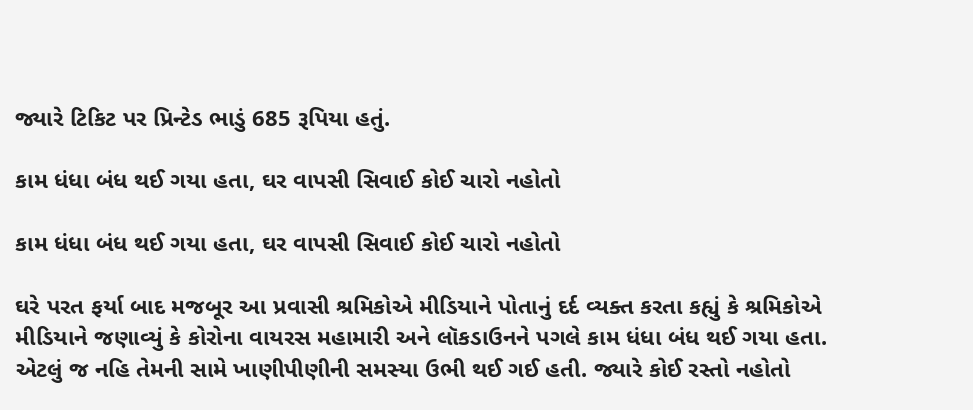જ્યારે ટિકિટ પર પ્રિન્ટેડ ભાડું 685 રૂપિયા હતું.

કામ ધંધા બંધ થઈ ગયા હતા, ઘર વાપસી સિવાઈ કોઈ ચારો નહોતો

કામ ધંધા બંધ થઈ ગયા હતા, ઘર વાપસી સિવાઈ કોઈ ચારો નહોતો

ઘરે પરત ફર્યા બાદ મજબૂર આ પ્રવાસી શ્રમિકોએ મીડિયાને પોતાનું દર્દ વ્યક્ત કરતા કહ્યું કે શ્રમિકોએ મીડિયાને જણાવ્યું કે કોરોના વાયરસ મહામારી અને લૉકડાઉનને પગલે કામ ધંધા બંધ થઈ ગયા હતા. એટલું જ નહિ તેમની સામે ખાણીપીણીની સમસ્યા ઉભી થઈ ગઈ હતી. જ્યારે કોઈ રસ્તો નહોતો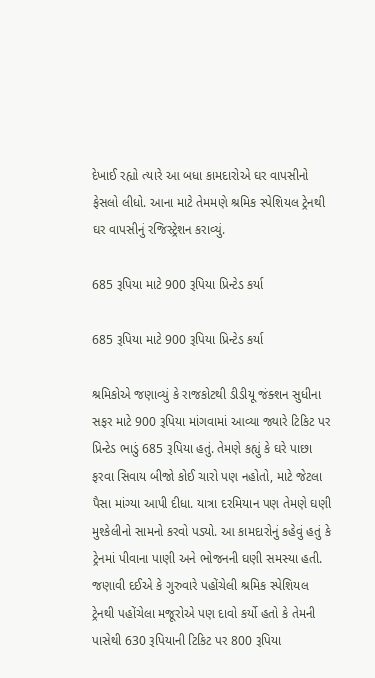દેખાઈ રહ્યો ત્યારે આ બધા કામદારોએ ઘર વાપસીનો ફેસલો લીધો. આના માટે તેમમણે શ્રમિક સ્પેશિયલ ટ્રેનથી ઘર વાપસીનું રજિસ્ટ્રેશન કરાવ્યું.

685 રૂપિયા માટે 900 રૂપિયા પ્રિન્ટેડ કર્યા

685 રૂપિયા માટે 900 રૂપિયા પ્રિન્ટેડ કર્યા

શ્રમિકોએ જણાવ્યું કે રાજકોટથી ડીડીયૂ જંક્શન સુધીના સફર માટે 900 રૂપિયા માંગવામાં આવ્યા જ્યારે ટિકિટ પર પ્રિન્ટેડ ભાડું 685 રૂપિયા હતું. તેમણે કહ્યું કે ઘરે પાછા ફરવા સિવાય બીજો કોઈ ચારો પણ નહોતો, માટે જેટલા પૈસા માંગ્યા આપી દીધા. યાત્રા દરમિયાન પણ તેમણે ઘણી મુશ્કેલીનો સામનો કરવો પડ્યો. આ કામદારોનું કહેવું હતું કે ટ્રેનમાં પીવાના પાણી અને ભોજનની ઘણી સમસ્યા હતી. જણાવી દઈએ કે ગુરુવારે પહોંચેલી શ્રમિક સ્પેશિયલ ટ્રેનથી પહોંચેલા મજૂરોએ પણ દાવો કર્યો હતો કે તેમની પાસેથી 630 રૂપિયાની ટિકિટ પર 800 રૂપિયા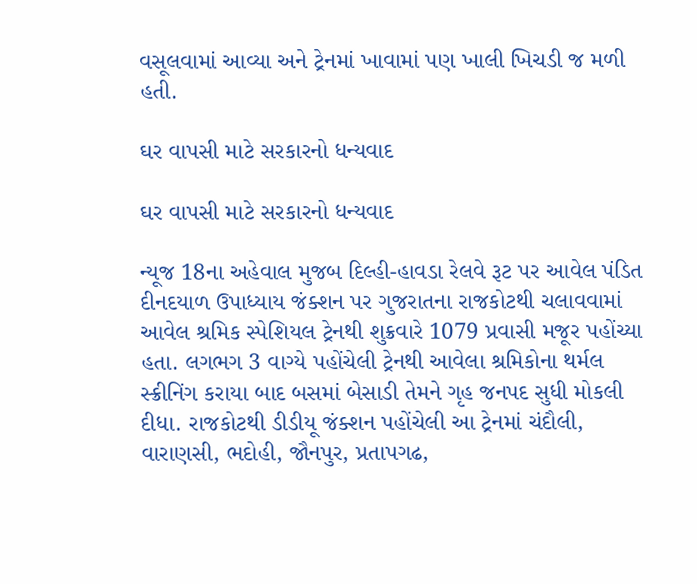વસૂલવામાં આવ્યા અને ટ્રેનમાં ખાવામાં પણ ખાલી ખિચડી જ મળી હતી.

ઘર વાપસી માટે સરકારનો ધન્યવાદ

ઘર વાપસી માટે સરકારનો ધન્યવાદ

ન્યૂજ 18ના અહેવાલ મુજબ દિલ્હી-હાવડા રેલવે રૂટ પર આવેલ પંડિત દીનદયાળ ઉપાધ્યાય જંક્શન પર ગુજરાતના રાજકોટથી ચલાવવામાં આવેલ શ્રમિક સ્પેશિયલ ટ્રેનથી શુક્રવારે 1079 પ્રવાસી મજૂર પહોંચ્યા હતા. લગભગ 3 વાગ્યે પહોંચેલી ટ્રેનથી આવેલા શ્રમિકોના થર્મલ સ્ક્રીનિંગ કરાયા બાદ બસમાં બેસાડી તેમને ગૃહ જનપદ સુધી મોકલી દીધા. રાજકોટથી ડીડીયૂ જંક્શન પહોંચેલી આ ટ્રેનમાં ચંદૌલી, વારાણસી, ભદોહી, જૌનપુર, પ્રતાપગઢ,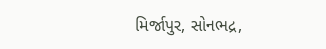મિર્જાપુર, સોનભદ્ર,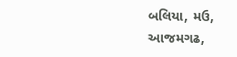બલિયા, મઉ, આજમગઢ,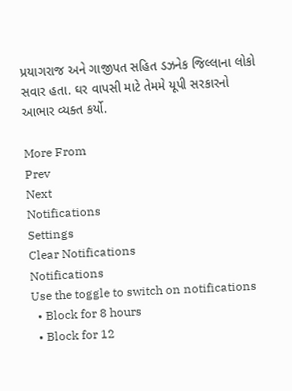પ્રયાગરાજ અને ગાજીપત સહિત ડઝનેક જિલ્લાના લોકો સવાર હતા. ઘર વાપસી માટે તેમમે યૂપી સરકારનો આભાર વ્યક્ત કર્યો.

More From
Prev
Next
Notifications
Settings
Clear Notifications
Notifications
Use the toggle to switch on notifications
  • Block for 8 hours
  • Block for 12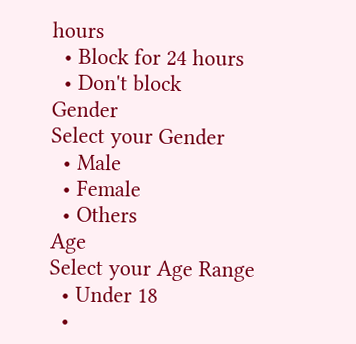hours
  • Block for 24 hours
  • Don't block
Gender
Select your Gender
  • Male
  • Female
  • Others
Age
Select your Age Range
  • Under 18
  •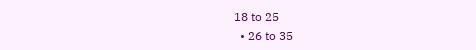18 to 25
  • 26 to 35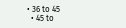• 36 to 45
  • 45 to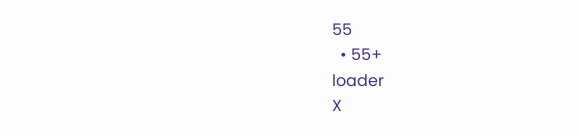55
  • 55+
loader
X